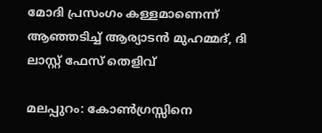മോദി പ്രസംഗം കള്ളമാണെന്ന് ആഞ്ഞടിച്ച്‌ ആര്യാടന്‍ മുഹമ്മദ്, ദി ലാസ്റ്റ് ഫേസ് തെളിവ്

മലപ്പുറം: കോണ്‍ഗ്രസ്സിനെ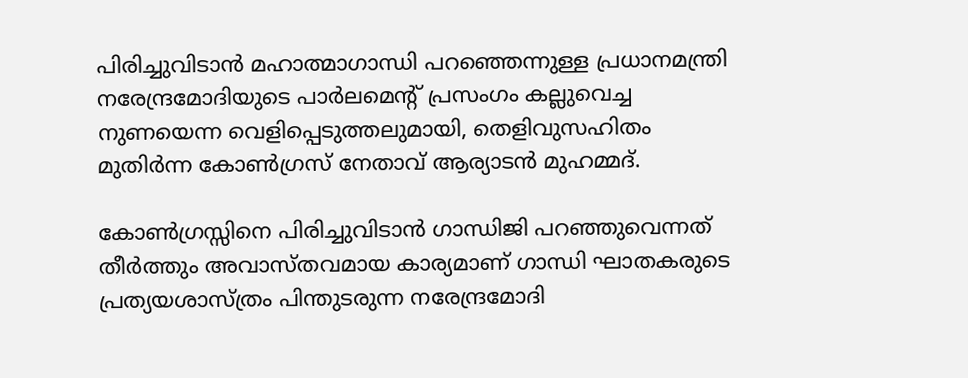പിരിച്ചുവിടാന്‍ മഹാത്മാഗാന്ധി പറഞ്ഞെന്നുള്ള പ്രധാനമന്ത്രി നരേന്ദ്രമോദിയുടെ പാര്‍ലമെന്റ് പ്രസംഗം കല്ലുവെച്ച നുണയെന്ന വെളിപ്പെടുത്തലുമായി, തെളിവുസഹിതം മുതിര്‍ന്ന കോണ്‍ഗ്രസ് നേതാവ് ആര്യാടന്‍ മുഹമ്മദ്.

കോണ്‍ഗ്രസ്സിനെ പിരിച്ചുവിടാന്‍ ഗാന്ധിജി പറഞ്ഞുവെന്നത് തീര്‍ത്തും അവാസ്തവമായ കാര്യമാണ് ഗാന്ധി ഘാതകരുടെ പ്രത്യയശാസ്ത്രം പിന്തുടരുന്ന നരേന്ദ്രമോദി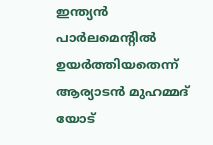ഇന്ത്യന്‍ പാര്‍ലമെന്റില്‍ ഉയര്‍ത്തിയതെന്ന് ആര്യാടന്‍ മുഹമ്മദ് യോട്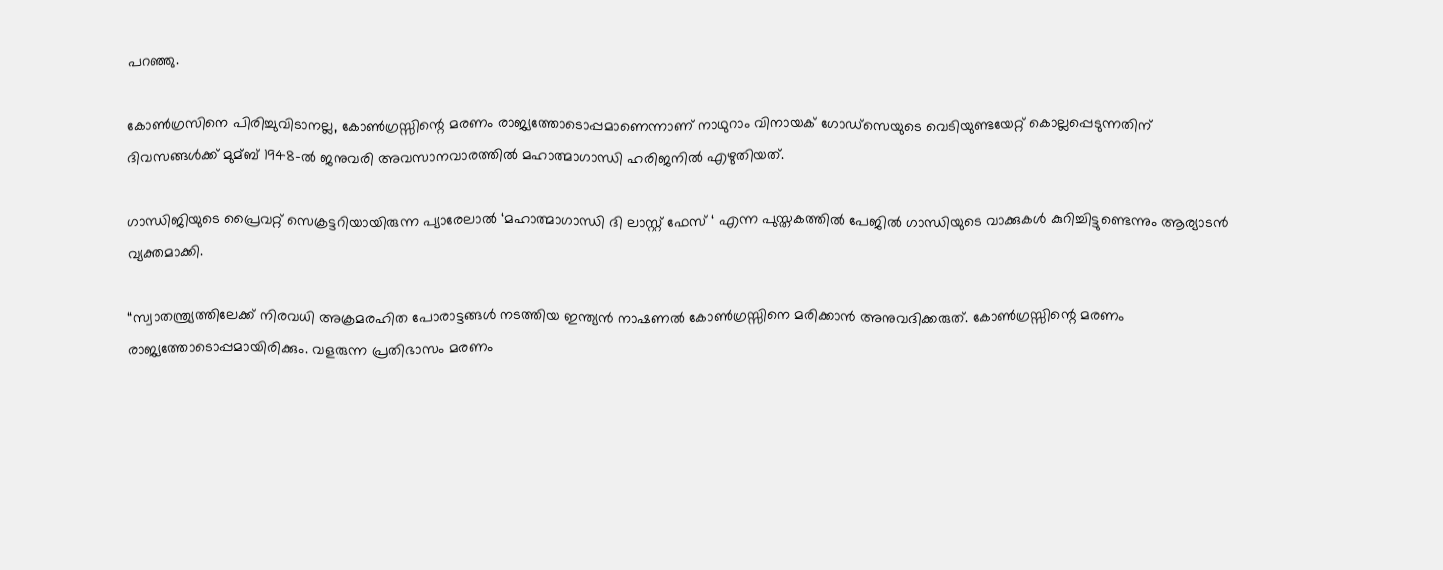പറഞ്ഞു.

കോണ്‍ഗ്രസിനെ പിരിച്ചുവിടാനല്ല, കോണ്‍ഗ്രസ്സിന്റെ മരണം രാജ്യത്തോടൊപ്പമാണെന്നാണ് നാഥുറാം വിനായക് ഗോഡ്സെയുടെ വെടിയുണ്ടയേറ്റ് കൊല്ലപ്പെടുന്നതിന് ദിവസങ്ങള്‍ക്ക് മുമ്ബ് 1948-ല്‍ ജനുവരി അവസാനവാരത്തില്‍ മഹാത്മാഗാന്ധി ഹരിജനില്‍ എഴുതിയത്.

ഗാന്ധിജിയുടെ പ്രൈവറ്റ് സെക്രട്ടറിയായിരുന്ന പ്യാരേലാല്‍ ‘മഹാത്മാഗാന്ധി ദി ലാസ്റ്റ് ഫേസ് ‘ എന്ന പുസ്തകത്തില്‍ പേജില്‍ ഗാന്ധിയുടെ വാക്കുകള്‍ കുറിച്ചിട്ടുണ്ടെന്നും ആര്യാടന്‍ വ്യക്തമാക്കി.

“സ്വാതന്ത്ര്യത്തിലേക്ക് നിരവധി അക്രമരഹിത പോരാട്ടങ്ങള്‍ നടത്തിയ ഇന്ത്യന്‍ നാഷണല്‍ കോണ്‍ഗ്രസ്സിനെ മരിക്കാന്‍ അനുവദിക്കരുത്. കോണ്‍ഗ്രസ്സിന്റെ മരണം രാജ്യത്തോടൊപ്പമായിരിക്കും. വളരുന്ന പ്രതിഭാസം മരണം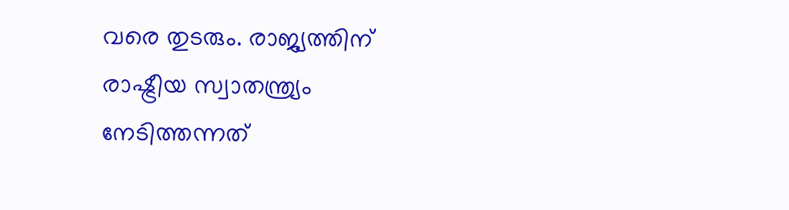വരെ തുടരും. രാജ്യത്തിന് രാഷ്ട്രീയ സ്വാതന്ത്ര്യം നേടിത്തന്നത്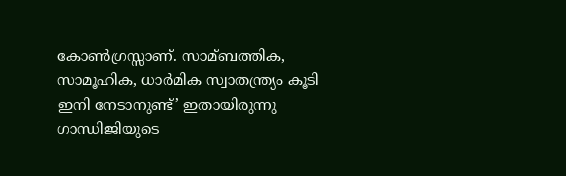കോണ്‍ഗ്രസ്സാണ്. സാമ്ബത്തിക, സാമൂഹിക, ധാര്‍മിക സ്വാതന്ത്ര്യം കൂടി ഇനി നേടാനുണ്ട്’ ഇതായിരുന്നു ഗാന്ധിജിയുടെ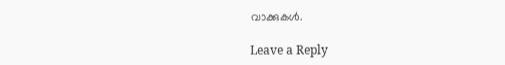വാക്കുകള്‍.

Leave a Reply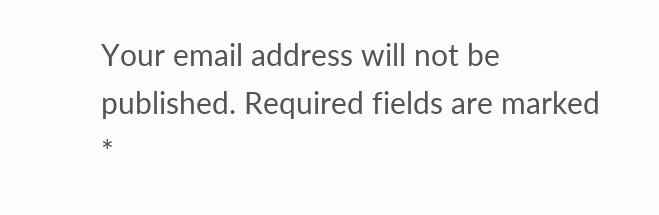Your email address will not be published. Required fields are marked *